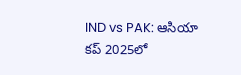IND vs PAK: ఆసియా కప్ 2025లో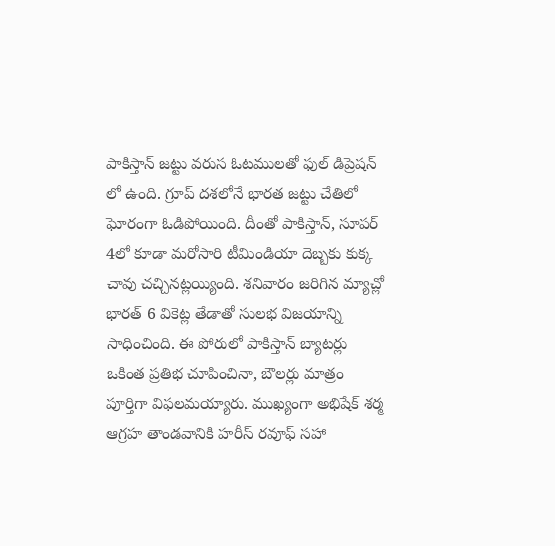పాకిస్తాన్ జట్టు వరుస ఓటములతో ఫుల్ డిప్రెషన్ లో ఉంది. గ్రూప్ దశలోనే భారత జట్టు చేతిలో ఘోరంగా ఓడిపోయింది. దీంతో పాకిస్తాన్, సూపర్ 4లో కూడా మరోసారి టీమిండియా దెబ్బకు కుక్క చావు చచ్చినట్లయ్యింది. శనివారం జరిగిన మ్యాచ్లో భారత్ 6 వికెట్ల తేడాతో సులభ విజయాన్ని సాధించింది. ఈ పోరులో పాకిస్తాన్ బ్యాటర్లు ఒకింత ప్రతిభ చూపించినా, బౌలర్లు మాత్రం పూర్తిగా విఫలమయ్యారు. ముఖ్యంగా అభిషేక్ శర్మ ఆగ్రహ తాండవానికి హరీస్ రవూఫ్ సహా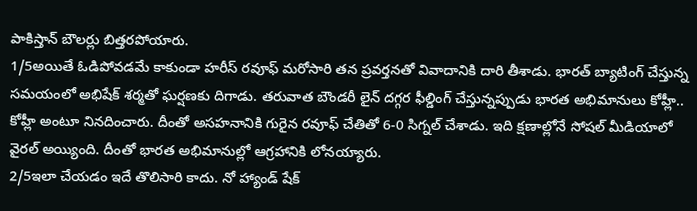పాకిస్తాన్ బౌలర్లు బిత్తరపోయారు.
1/5అయితే ఓడిపోవడమే కాకుండా హరీస్ రవూఫ్ మరోసారి తన ప్రవర్తనతో వివాదానికి దారి తీశాడు. భారత్ బ్యాటింగ్ చేస్తున్న సమయంలో అభిషేక్ శర్మతో ఘర్షణకు దిగాడు. తరువాత బౌండరీ లైన్ దగ్గర ఫీల్డింగ్ చేస్తున్నప్పుడు భారత అభిమానులు కోహ్లీ.. కోహ్లీ అంటూ నినదించారు. దీంతో అసహనానికి గురైన రవూఫ్ చేతితో 6-0 సిగ్నల్ చేశాడు. ఇది క్షణాల్లోనే సోషల్ మీడియాలో వైరల్ అయ్యింది. దీంతో భారత అభిమానుల్లో ఆగ్రహానికి లోనయ్యారు.
2/5ఇలా చేయడం ఇదే తొలిసారి కాదు. నో హ్యాండ్ షేక్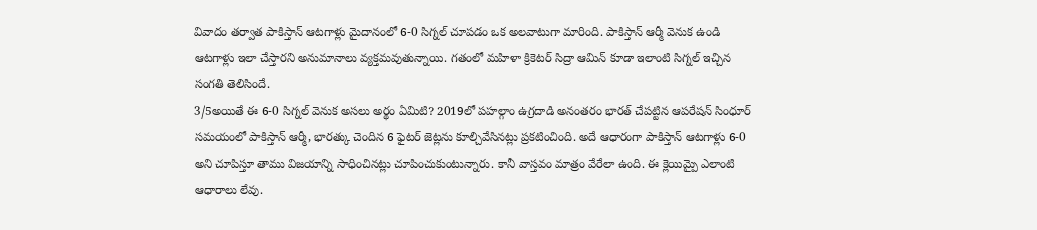వివాదం తర్వాత పాకిస్తాన్ ఆటగాళ్లు మైదానంలో 6-0 సిగ్నల్ చూపడం ఒక అలవాటుగా మారింది. పాకిస్తాన్ ఆర్మీ వెనుక ఉండి ఆటగాళ్లు ఇలా చేస్తారని అనుమానాలు వ్యక్తమవుతున్నాయి. గతంలో మహిళా క్రికెటర్ సిద్రా ఆమిన్ కూడా ఇలాంటి సిగ్నల్ ఇచ్చిన సంగతి తెలిసిందే.
3/5అయితే ఈ 6-0 సిగ్నల్ వెనుక అసలు అర్థం ఏమిటి? 2019లో పహల్గాం ఉగ్రదాడి అనంతరం భారత్ చేపట్టిన ఆపరేషన్ సింధూర్ సమయంలో పాకిస్తాన్ ఆర్మీ, భారత్కు చెందిన 6 ఫైటర్ జెట్లను కూల్చివేసినట్లు ప్రకటించింది. అదే ఆధారంగా పాకిస్తాన్ ఆటగాళ్లు 6-0 అని చూపిస్తూ తాము విజయాన్ని సాధించినట్లు చూపించుకుంటున్నారు. కానీ వాస్తవం మాత్రం వేరేలా ఉంది. ఈ క్లెయిమ్పై ఎలాంటి ఆధారాలు లేవు.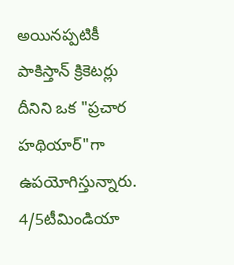అయినప్పటికీ పాకిస్తాన్ క్రికెటర్లు దీనిని ఒక "ప్రచార హథియార్"గా ఉపయోగిస్తున్నారు.
4/5టీమిండియా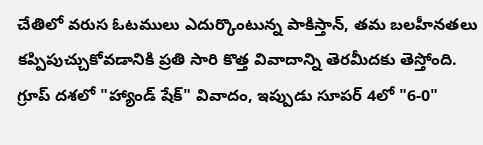చేతిలో వరుస ఓటములు ఎదుర్కొంటున్న పాకిస్తాన్, తమ బలహీనతలు కప్పిపుచ్చుకోవడానికి ప్రతి సారి కొత్త వివాదాన్ని తెరమీదకు తెస్తోంది. గ్రూప్ దశలో "హ్యాండ్ షేక్" వివాదం, ఇప్పుడు సూపర్ 4లో "6-0"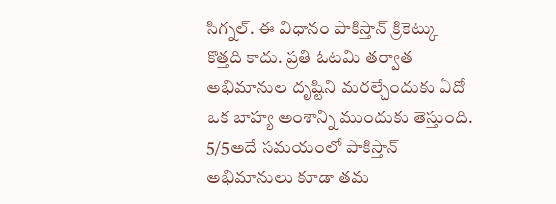సిగ్నల్. ఈ విధానం పాకిస్తాన్ క్రికెట్కు కొత్తది కాదు. ప్రతి ఓటమి తర్వాత అభిమానుల దృష్టిని మరల్చేందుకు ఏదో ఒక బాహ్య అంశాన్ని ముందుకు తెస్తుంది.
5/5అదే సమయంలో పాకిస్తాన్ అభిమానులు కూడా తమ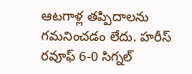ఆటగాళ్ల తప్పిదాలను గమనించడం లేదు. హరీస్ రవూఫ్ 6-0 సిగ్నల్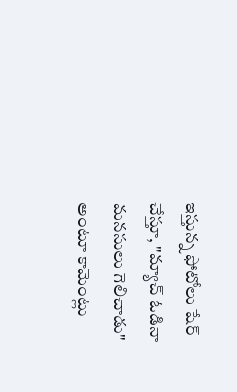ఇస్తున్న ఫోటోలు షేర్ చేస్తూ, "మ్యాచ్ ఓడినా మనసులు గెలిచాడు" అంటూ కామెంట్లు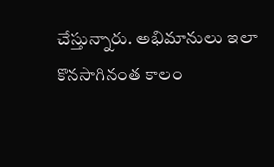చేస్తున్నారు. అభిమానులు ఇలా కొనసాగినంత కాలం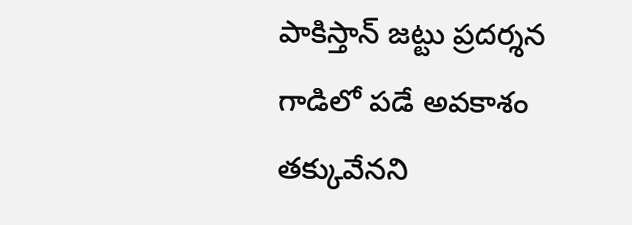పాకిస్తాన్ జట్టు ప్రదర్శన గాడిలో పడే అవకాశం తక్కువేనని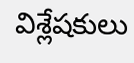విశ్లేషకులు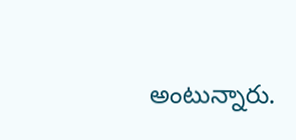అంటున్నారు.